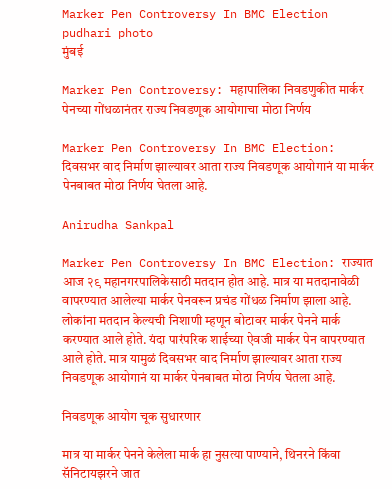Marker Pen Controversy In BMC Election pudhari photo
मुंबई

Marker Pen Controversy: महापालिका निवडणुकीत मार्कर पेनच्या गोंधळानंतर राज्य निवडणूक आयोगाचा मोठा निर्णय

Marker Pen Controversy In BMC Election: दिवसभर वाद निर्माण झाल्यावर आता राज्य निवडणूक आयोगानं या मार्कर पेनबाबत मोठा निर्णय घेतला आहे.

Anirudha Sankpal

Marker Pen Controversy In BMC Election: राज्यात आज २९ महानगरपालिकेसाठी मतदान होत आहे. मात्र या मतदानावेळी वापरण्यात आलेल्या मार्कर पेनवरून प्रचंड गोंधळ निर्माण झाला आहे. लोकांना मतदान केल्यची निशाणी म्हणून बोटावर मार्कर पेनने मार्क करण्यात आले होते. यंदा पारंपरिक शाईच्या ऐवजी मार्कर पेन वापरण्यात आले होते. मात्र यामुळं दिवसभर वाद निर्माण झाल्यावर आता राज्य निवडणूक आयोगानं या मार्कर पेनबाबत मोठा निर्णय घेतला आहे.

निवडणूक आयोग चूक सुधारणार

मात्र या मार्कर पेनने केलेला मार्क हा नुसत्या पाण्याने, थिनरने किंवा सॅनिटायझरने जात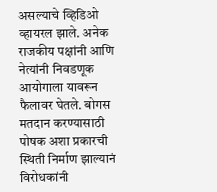असल्याचे व्हिडिओ व्हायरल झाले. अनेक राजकीय पक्षांनी आणि नेत्यांनी निवडणूक आयोगाला यावरून फैलावर घेतले. बोगस मतदान करण्यासाठी पोषक अशा प्रकारची स्थिती निर्माण झाल्यानं विरोधकांनी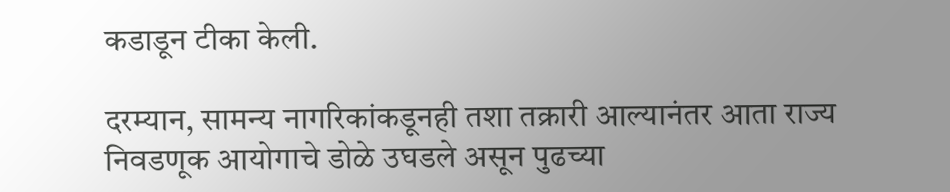कडाडून टीका केली.

दरम्यान, सामन्य नागरिकांकडूनही तशा तक्रारी आल्यानंतर आता राज्य निवडणूक आयोगाचे डोळे उघडले असून पुढच्या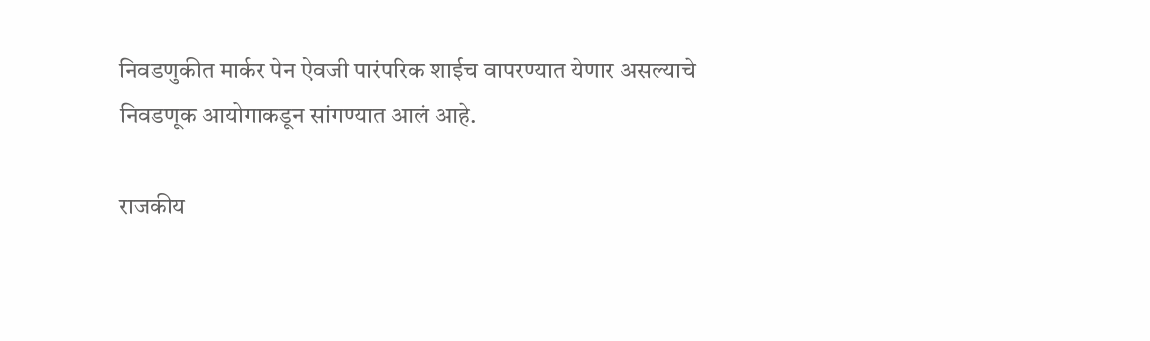निवडणुकीत मार्कर पेन ऐवजी पारंपरिक शाईच वापरण्यात येणार असल्याचे निवडणूक आयोगाकडून सांगण्यात आलं आहे.

राजकीय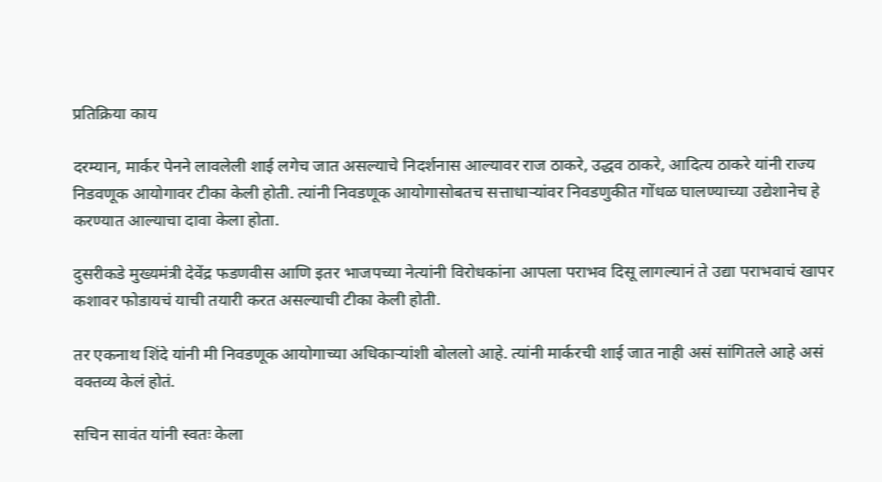प्रतिक्रिया काय

दरम्यान, मार्कर पेनने लावलेली शाई लगेच जात असल्याचे निदर्शनास आल्यावर राज ठाकरे, उद्धव ठाकरे, आदित्य ठाकरे यांनी राज्य निडवणूक आयोगावर टीका केली होती. त्यांनी निवडणूक आयोगासोबतच सत्ताधाऱ्यांवर निवडणुकीत गोंधळ घालण्याच्या उद्येशानेच हे करण्यात आल्याचा दावा केला होता.

दुसरीकडे मुख्यमंत्री देवेंद्र फडणवीस आणि इतर भाजपच्या नेत्यांनी विरोधकांना आपला पराभव दिसू लागल्यानं ते उद्या पराभवाचं खापर कशावर फोडायचं याची तयारी करत असल्याची टीका केली होती.

तर एकनाथ शिंदे यांनी मी निवडणूक आयोगाच्या अधिकाऱ्यांशी बोललो आहे. त्यांनी मार्करची शाई जात नाही असं सांगितले आहे असं वक्तव्य केलं होतं.

सचिन सावंत यांनी स्वतः केला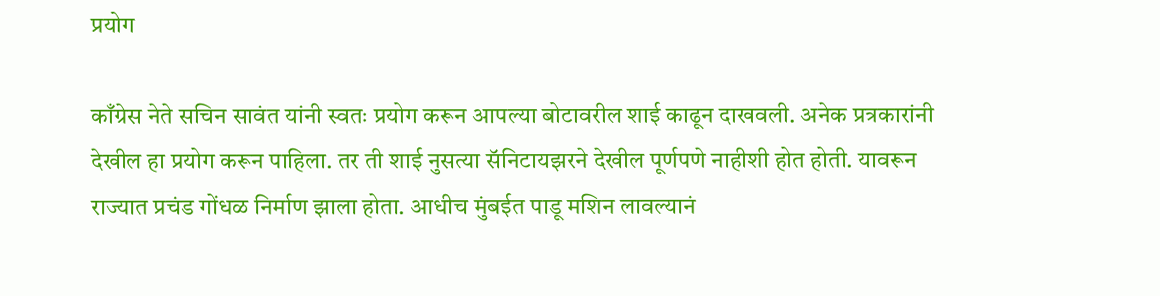प्रयोग

काँग्रेस नेते सचिन सावंत यांनी स्वतः प्रयोग करून आपल्या बोटावरील शाई काढून दाखवली. अनेक प्रत्रकारांनी देखील हा प्रयोग करून पाहिला. तर ती शाई नुसत्या सॅनिटायझरने देखील पूर्णपणे नाहीशी होत होती. यावरून राज्यात प्रचंड गोंधळ निर्माण झाला होता. आधीच मुंबईत पाडू मशिन लावल्यानं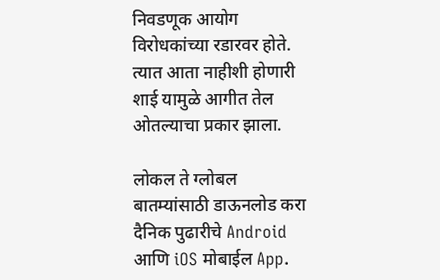निवडणूक आयोग विरोधकांच्या रडारवर होते. त्यात आता नाहीशी होणारी शाई यामुळे आगीत तेल ओतल्याचा प्रकार झाला.

लोकल ते ग्लोबल बातम्यांसाठी डाऊनलोड करा दैनिक पुढारीचे Android आणि iOS मोबाईल App.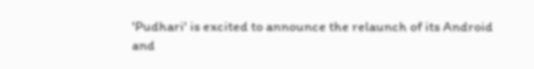'Pudhari' is excited to announce the relaunch of its Android and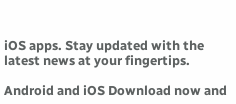iOS apps. Stay updated with the latest news at your fingertips.

Android and iOS Download now and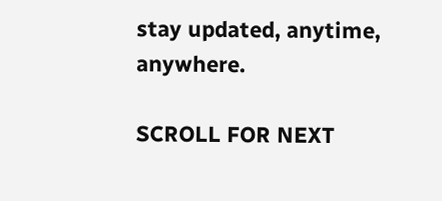stay updated, anytime, anywhere.

SCROLL FOR NEXT